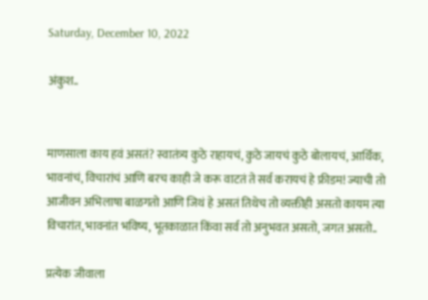Saturday, December 10, 2022

अंकुश..


माणसाला काय हवं असतं? स्वातंत्र्य कुठे राहायचं, कुठे जायचं कुठे बोलायचं, आर्थिक, भावनांचं, विचारांचं आणि बरच काही जे करू वाटतं ते सर्व करायचं‌ हे फ्रीडम! ज्याची तो आजीवन अभिलाषा बाळगतो आणि जिथं हे असतं तिथेच तो व्यक्तीही असतो कायम त्या विचारांत, भावनांत भविष्य, भूतकाळात किंवा सर्व तो अनुभवत असतो, जगत असतो..

प्रत्येक जीवाला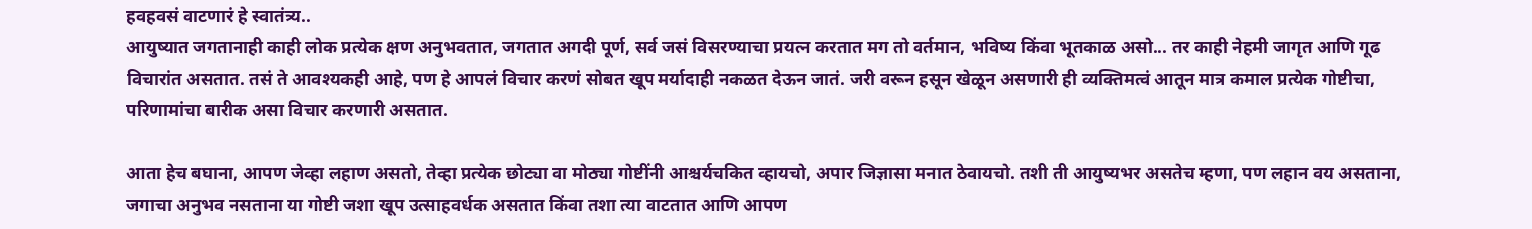हवहवसं वाटणारं हे स्वातंत्र्य..
आयुष्यात जगतानाही काही लोक प्रत्येक क्षण अनुभवतात, जगतात अगदी पूर्ण, सर्व जसं विसरण्याचा प्रयत्न करतात मग तो वर्तमान, भविष्य किंवा भूतकाळ असो... तर काही नेहमी जागृत आणि गूढ विचारांत असतात. तसं ते आवश्यकही आहे, पण हे आपलं विचार करणं सोबत खूप मर्यादाही नकळत देऊन जातं. जरी वरून हसून खेळून असणारी ही व्यक्तिमत्वं आतून मात्र कमाल प्रत्येक गोष्टीचा, परिणामांचा बारीक असा विचार करणारी असतात.

आता हेच बघा‌ना, आपण जेव्हा लहाण असतो, तेव्हा प्रत्येक छोट्या वा मोठ्या गोष्टींनी आश्चर्यचकित व्हायचो, अपार जिज्ञासा मनात ठेवायचो. तशी ती आयुष्यभर असतेच म्हणा, पण लहान वय असताना, जगाचा अनुभव नसताना या गोष्टी जशा खूप उत्साहवर्धक असतात किंवा तशा त्या वाटतात‌ आणि आपण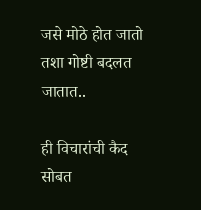जसे मोठे होत जातो तशा गोष्टी बदलत जातात..

ही विचारांची कैद सोबत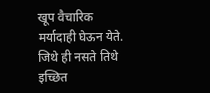खूप वैचारिक मर्यादाही घेऊन येते. जिथे ही नसते तिथे इच्छित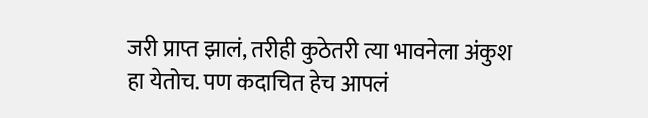जरी प्राप्त झालं, तरीही कुठेतरी त्या भावनेला अंकुश हा येतोच. पण कदाचित हेच आपलं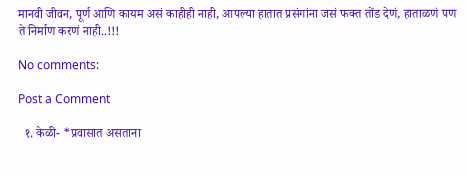मानवी जीवन, पूर्ण आणि कायम असं काहीही नाही, आपल्या हातात प्रसंगांना जसं फक्त तोंड देणं, हाताळणं पण ते निर्माण करणं नाही..!!!

No comments:

Post a Comment

  १. केळी- *प्रवासात असताना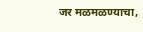जर मळमळण्याचा,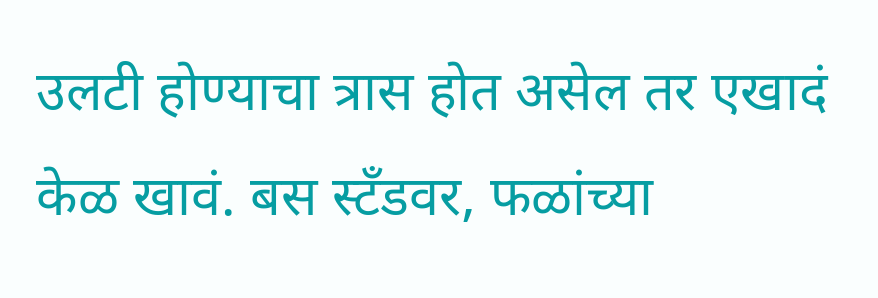उलटी होण्याचा त्रास होत असेल तर एखादं केळ खावं. बस स्टँडवर, फळांच्या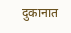दुकानात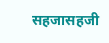सहजासहजी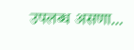उपलब्ध असणा...